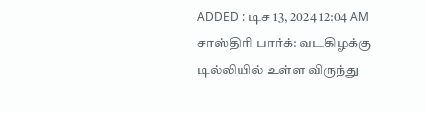ADDED : டிச 13, 2024 12:04 AM
சாஸ்திரி பார்க்: வடகிழக்கு டில்லியில் உள்ள விருந்து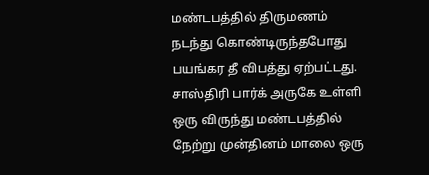மண்டபத்தில் திருமணம் நடந்து கொண்டிருந்தபோது பயங்கர தீ விபத்து ஏற்பட்டது.
சாஸ்திரி பார்க் அருகே உள்ளி ஒரு விருந்து மண்டபத்தில் நேற்று முன்தினம் மாலை ஒரு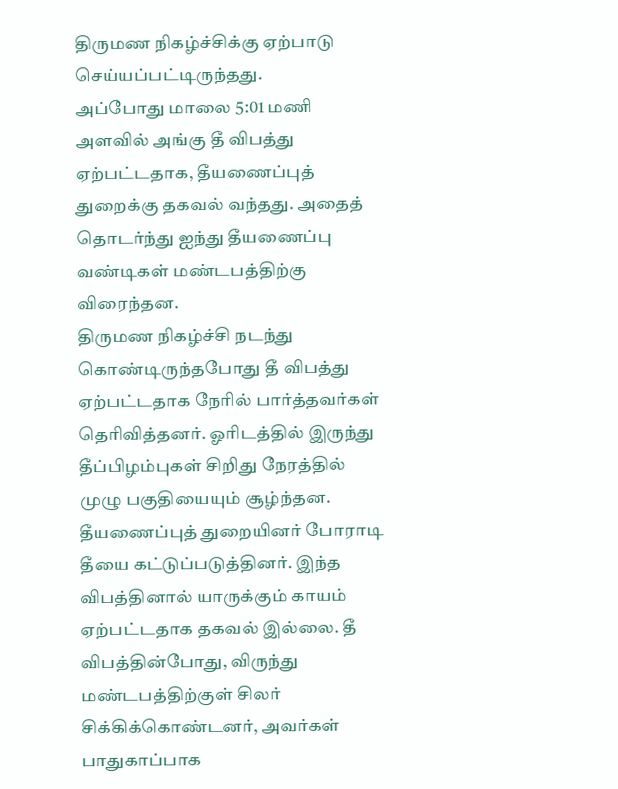திருமண நிகழ்ச்சிக்கு ஏற்பாடு செய்யப்பட்டிருந்தது.
அப்போது மாலை 5:01 மணி அளவில் அங்கு தீ விபத்து ஏற்பட்டதாக, தீயணைப்புத் துறைக்கு தகவல் வந்தது. அதைத் தொடர்ந்து ஐந்து தீயணைப்பு வண்டிகள் மண்டபத்திற்கு விரைந்தன.
திருமண நிகழ்ச்சி நடந்து கொண்டிருந்தபோது தீ விபத்து ஏற்பட்டதாக நேரில் பார்த்தவர்கள் தெரிவித்தனர். ஓரிடத்தில் இருந்து தீப்பிழம்புகள் சிறிது நேரத்தில் முழு பகுதியையும் சூழ்ந்தன.
தீயணைப்புத் துறையினர் போராடி தீயை கட்டுப்படுத்தினர். இந்த விபத்தினால் யாருக்கும் காயம் ஏற்பட்டதாக தகவல் இல்லை. தீ விபத்தின்போது, விருந்து மண்டபத்திற்குள் சிலர் சிக்கிக்கொண்டனர், அவர்கள் பாதுகாப்பாக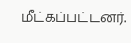மீட்கப்பட்டனர்.